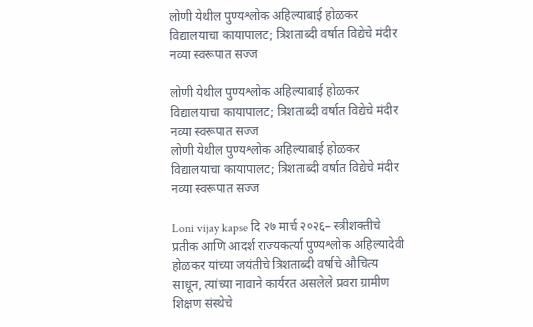लोणी येथील पुण्यश्लोक अहिल्याबाई होळकर विद्यालयाचा कायापालट; त्रिशताब्दी वर्षात विद्येचे मंदीर नव्या स्वरूपात सज्ज

लोणी येथील पुण्यश्लोक अहिल्याबाई होळकर विद्यालयाचा कायापालट; त्रिशताब्दी वर्षात विद्येचे मंदीर नव्या स्वरूपात सज्ज
लोणी येथील पुण्यश्लोक अहिल्याबाई होळकर विद्यालयाचा कायापालट; त्रिशताब्दी वर्षात विद्येचे मंदीर नव्या स्वरूपात सज्ज

Loni vijay kapse दि २७ मार्च २०२६– स्त्रीशक्तीचे प्रतीक आणि आदर्श राज्यकर्त्या पुण्यश्लोक अहिल्यादेवी होळकर यांच्या जयंतीचे त्रिशताब्दी वर्षाचे औचित्य साधून, त्यांच्या नावाने कार्यरत असलेले प्रवरा ग्रामीण शिक्षण संस्थेचे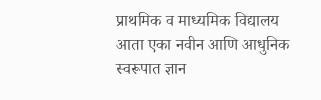प्राथमिक व माध्यमिक विद्यालय आता एका नवीन आणि आधुनिक स्वरूपात ज्ञान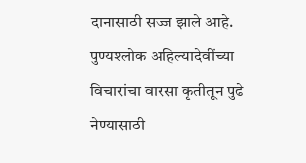दानासाठी सज्ज झाले आहे. पुण्यश्लोक अहिल्यादेवींच्या विचारांचा वारसा कृतीतून पुढे नेण्यासाठी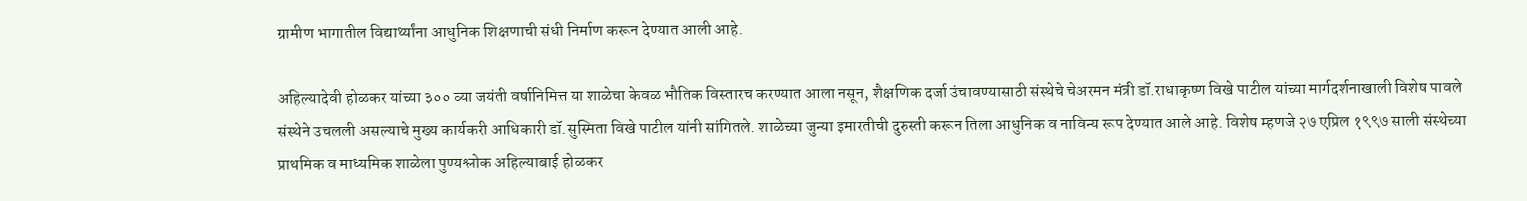ग्रामीण भागातील विद्यार्थ्यांना आधुनिक शिक्षणाची संधी निर्माण करून देण्यात आली आहे.

अहिल्यादेवी होळकर यांच्या ३०० व्या जयंती वर्षानिमित्त या शाळेचा केवळ भौतिक विस्तारच करण्यात आला नसून, शैक्षणिक दर्जा उंचावण्यासाठी संस्थेचे चेअरमन मंत्री डॉ.राधाकृष्ण विखे पाटील यांच्या मार्गदर्शनाखाली विशेष पावले संस्थेने उचलली असल्याचे मुख्य कार्यकरी आधिकारी डॉ.सुस्मिता विखे पाटील यांनी सांगितले. शाळेच्या जुन्या इमारतीची दुरुस्ती करून तिला आधुनिक व नाविन्य रूप देण्यात आले आहे. विशेष म्हणजे २७ एप्रिल १९९७ साली संस्थेच्या प्राथमिक व माध्यमिक शाळेला पुण्यश्लोक अहिल्याबाई होळकर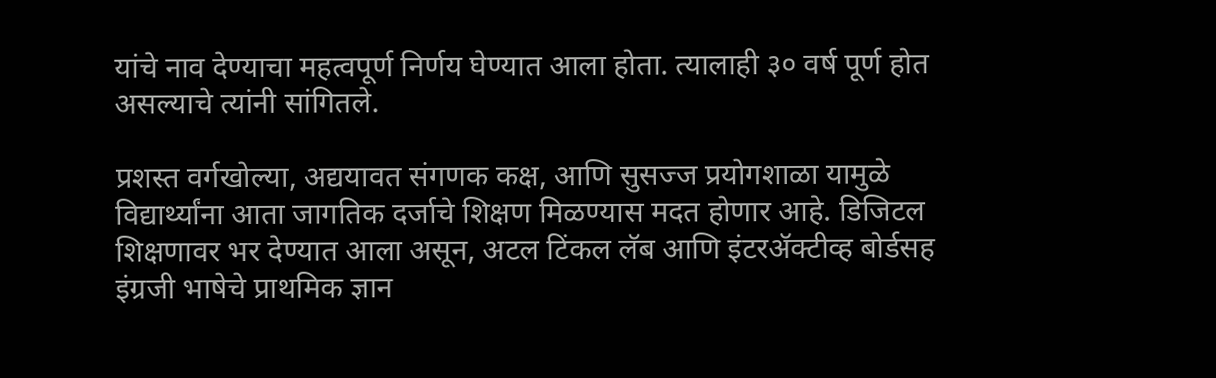यांचे नाव देण्याचा महत्वपूर्ण निर्णय घेण्यात आला होता. त्यालाही ३० वर्ष पूर्ण होत असल्याचे त्यांनी सांगितले.

प्रशस्त वर्गखोल्या, अद्ययावत संगणक कक्ष, आणि सुसज्ज प्रयोगशाळा यामुळे विद्यार्थ्यांना आता जागतिक दर्जाचे शिक्षण मिळण्यास मदत होणार आहे. डिजिटल शिक्षणावर भर देण्यात आला असून, अटल टिंकल लॅब आणि इंटरॲक्टीव्ह बोर्डसह इंग्रजी भाषेचे प्राथमिक ज्ञान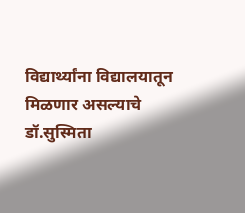विद्यार्थ्यांना विद्यालयातून मिळणार असल्याचे डॉ.सुस्मिता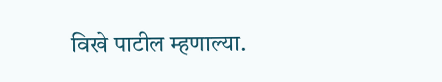विखे पाटील म्हणाल्या.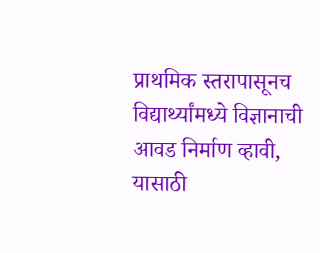प्राथमिक स्तरापासूनच विद्यार्थ्यांमध्ये विज्ञानाची आवड निर्माण व्हावी, यासाठी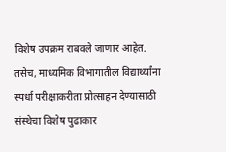विशेष उपक्रम राबवले जाणार आहेत. तसेच, माध्यमिक विभागातील विद्यार्थ्यांना स्पर्धा परीक्षाकरीता प्रोत्साहन देण्यासाठी संस्थेचा विशेष पुढाकार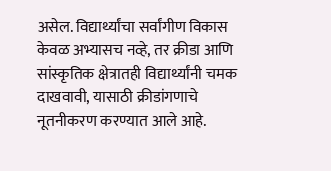असेल. विद्यार्थ्यांचा सर्वांगीण विकास केवळ अभ्यासच नव्हे, तर क्रीडा आणि सांस्कृतिक क्षेत्रातही विद्यार्थ्यांनी चमक दाखवावी, यासाठी क्रीडांगणाचे नूतनीकरण करण्यात आले आहे.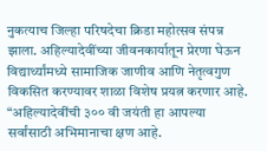नुकत्याच जिल्हा परिषदेचा क्रिडा महोत्सव संपन्न झाला. अहिल्यादेवींच्या जीवनकार्यातून प्रेरणा घेऊन विद्यार्थ्यांमध्ये सामाजिक जाणीव आणि नेतृत्वगुण विकसित करण्यावर शाळा विशेष प्रयत्न करणार आहे.
“अहिल्यादेवींची ३०० वी जयंती हा आपल्या सर्वांसाठी अभिमानाचा क्षण आहे.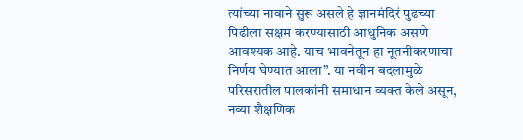त्यांच्या नावाने सुरू असले हे ज्ञानमंदिरं पुढच्या पिढीला सक्षम करण्यासाठी आधुनिक असणे आवश्यक आहे. याच भावनेतून हा नूतनीकरणाचा निर्णय घेण्यात आला”. या नवीन बदलामुळे परिसरातील पालकांनी समाधान व्यक्त केले असून, नव्या शैक्षणिक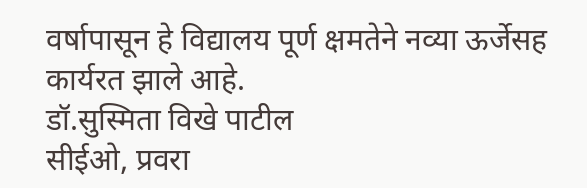वर्षापासून हे विद्यालय पूर्ण क्षमतेने नव्या ऊर्जेसह कार्यरत झाले आहे.
डॉ.सुस्मिता विखे पाटील
सीईओ, प्रवरा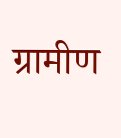ग्रामीण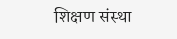शिक्षण संस्था